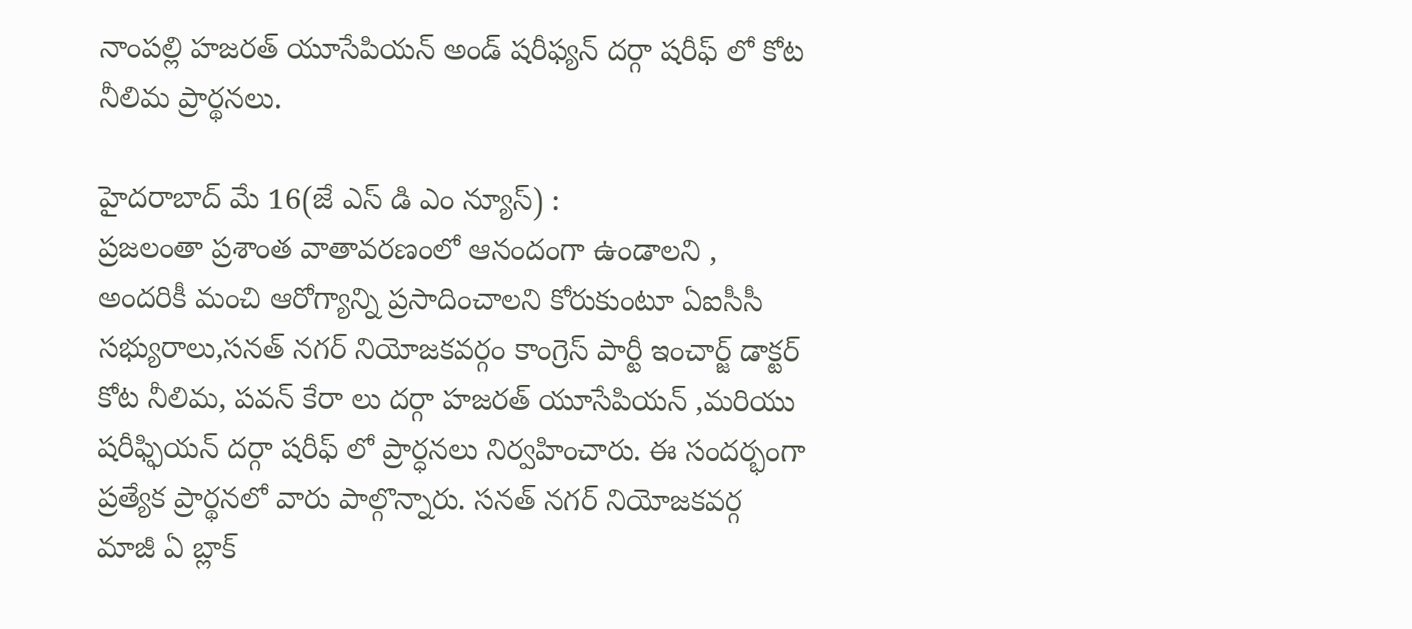నాంపల్లి హజరత్ యూసేపియన్ అండ్ షరీఫ్యన్ దర్గా షరీఫ్ లో కోట నీలిమ ప్రార్థనలు.

హైదరాబాద్ మే 16(జే ఎస్ డి ఎం న్యూస్) :
ప్రజలంతా ప్రశాంత వాతావరణంలో ఆనందంగా ఉండాలని , అందరికీ మంచి ఆరోగ్యాన్ని ప్రసాదించాలని కోరుకుంటూ ఏఐసీసీ సభ్యురాలు,సనత్ నగర్ నియోజకవర్గం కాంగ్రెస్ పార్టీ ఇంచార్జ్ డాక్టర్ కోట నీలిమ, పవన్ కేరా లు దర్గా హజరత్ యూసేపియన్ ,మరియు షరీఫ్ఫియన్ దర్గా షరీఫ్ లో ప్రార్ధనలు నిర్వహించారు. ఈ సందర్భంగా ప్రత్యేక ప్రార్థనలో వారు పాల్గొన్నారు. సనత్ నగర్ నియోజకవర్గ మాజీ ఏ బ్లాక్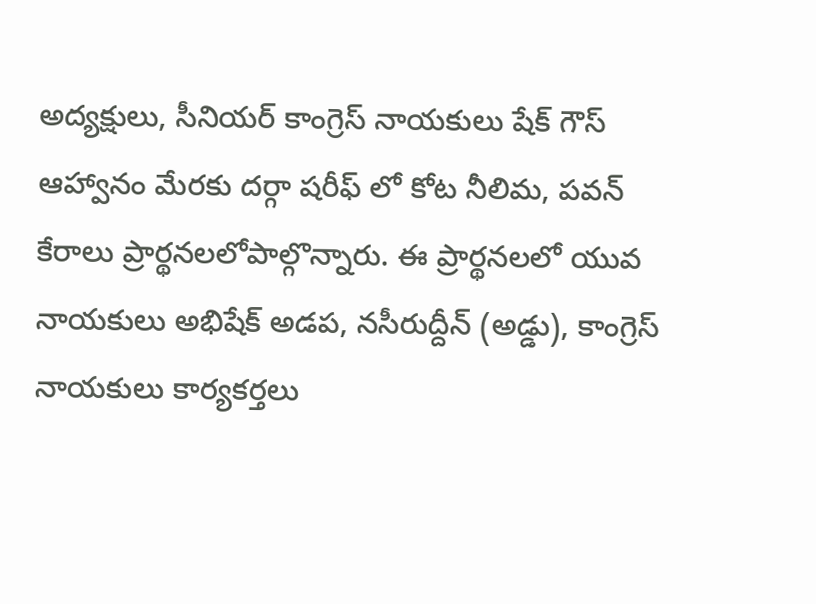అద్యక్షులు, సీనియర్ కాంగ్రెస్ నాయకులు షేక్ గౌస్ ఆహ్వానం మేరకు దర్గా షరీఫ్ లో కోట నీలిమ, పవన్ కేరాలు ప్రార్థనలలోపాల్గొన్నారు. ఈ ప్రార్థనలలో యువ నాయకులు అభిషేక్ అడప, నసీరుద్దీన్ (అడ్డు), కాంగ్రెస్ నాయకులు కార్యకర్తలు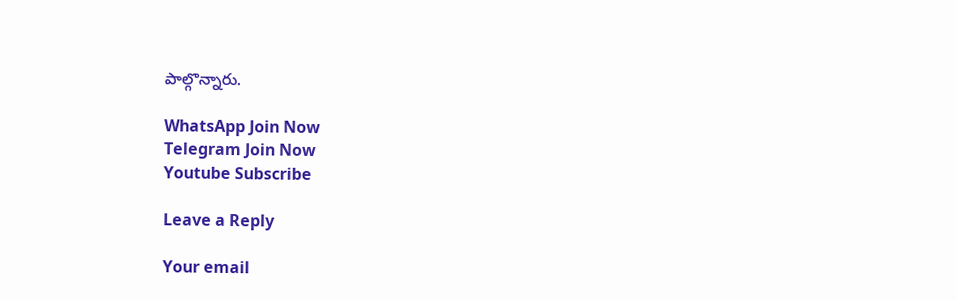పాల్గొన్నారు.

WhatsApp Join Now
Telegram Join Now
Youtube Subscribe

Leave a Reply

Your email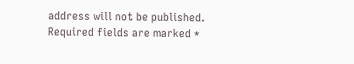address will not be published. Required fields are marked *